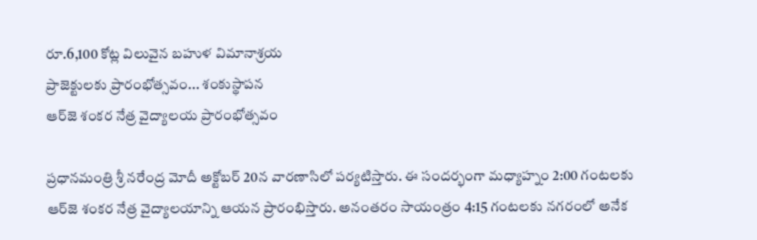రూ.6,100 కోట్ల విలువైన బహుళ విమానాశ్రయ
ప్రాజెక్టులకు ప్రారంభోత్సవం... శంకుస్థాపన
ఆర్‌జె శంకర నేత్ర వైద్యాలయ ప్రారంభోత్సవం

ప్రధానమంత్రి శ్రీ నరేంద్ర మోదీ అక్టోబర్ 20న వారణాసిలో పర్యటిస్తారు. ఈ సందర్భంగా మధ్యాహ్నం 2:00 గంటలకు ఆర్‌జె శంకర నేత్ర వైద్యాలయాన్ని ఆయన ప్రారంభిస్తారు. అనంతరం సాయంత్రం 4:15 గంటలకు నగరంలో అనేక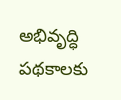అభివృద్ధి పథకాలకు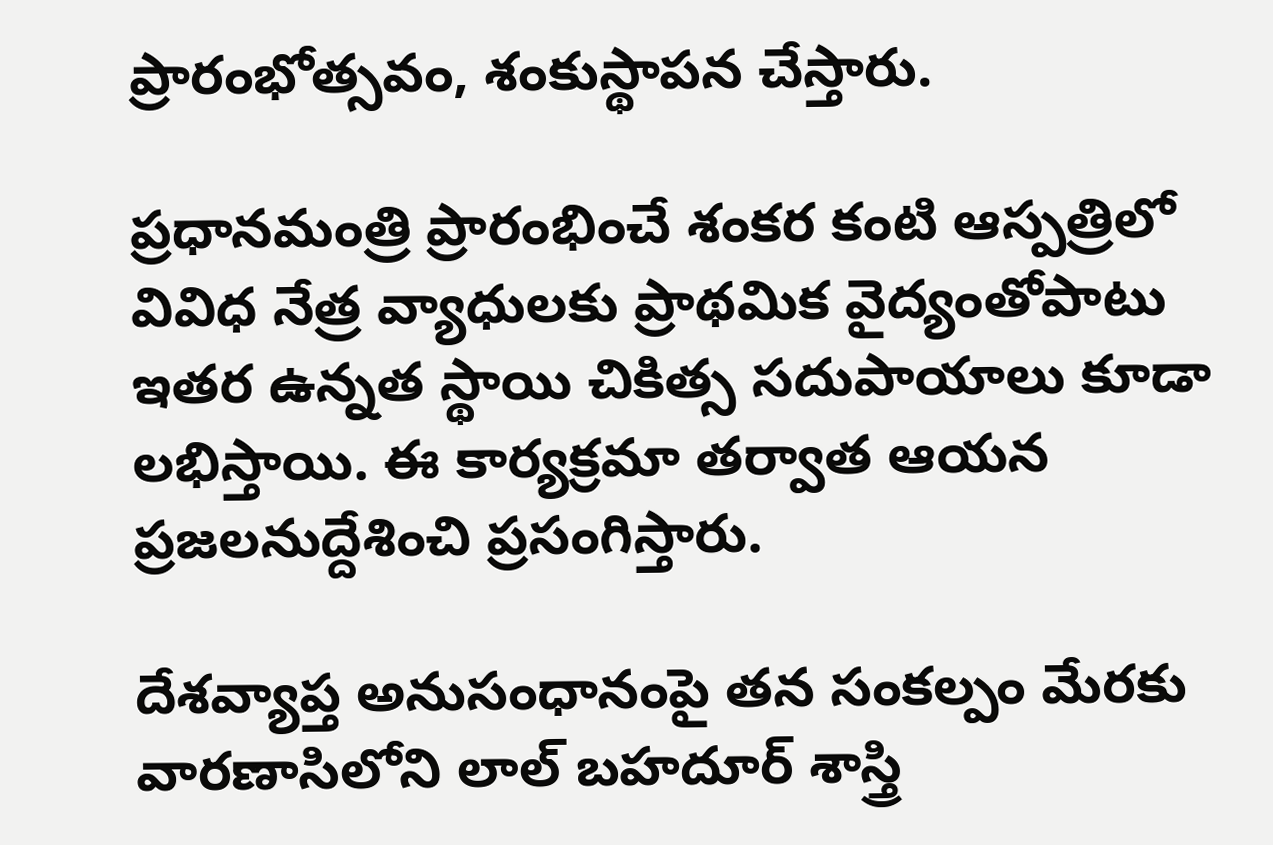ప్రారంభోత్సవం, శంకుస్థాపన చేస్తారు.

ప్రధానమంత్రి ప్రారంభించే శంకర కంటి ఆస్పత్రిలో వివిధ నేత్ర వ్యాధులకు ప్రాథమిక వైద్యంతోపాటు ఇతర ఉన్నత స్థాయి చికిత్స సదుపాయాలు కూడా లభిస్తాయి. ఈ కార్యక్రమా తర్వాత ఆయన ప్రజలనుద్దేశించి ప్రసంగిస్తారు.

దేశవ్యాప్త అనుసంధానంపై తన సంకల్పం మేరకు వారణాసిలోని లాల్ బహదూర్ శాస్త్రి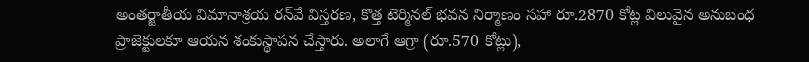అంతర్జాతీయ విమానాశ్రయ రన్‌వే విస్తరణ, కొత్త టెర్మినల్ భవన నిర్మాణం సహా రూ.2870 కోట్ల విలువైన అనుబంధ ప్రాజెక్టులకూ ఆయన శంకుస్థాపన చేస్తారు. అలాగే ఆగ్రా (రూ.570 కోట్లు),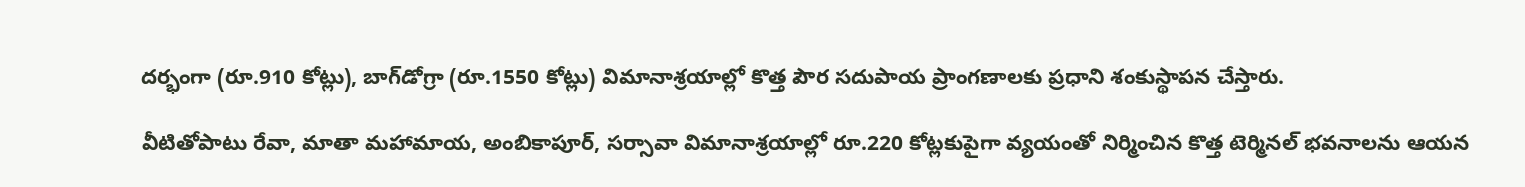దర్భంగా (రూ.910 కోట్లు), బాగ్‌డోగ్రా (రూ.1550 కోట్లు) విమానాశ్రయాల్లో కొత్త పౌర సదుపాయ ప్రాంగణాలకు ప్రధాని శంకుస్థాపన చేస్తారు.

వీటితోపాటు రేవా, మాతా మహామాయ, అంబికాపూర్, సర్సావా విమానాశ్రయాల్లో రూ.220 కోట్లకుపైగా వ్యయంతో నిర్మించిన కొత్త టెర్మినల్ భవనాలను ఆయన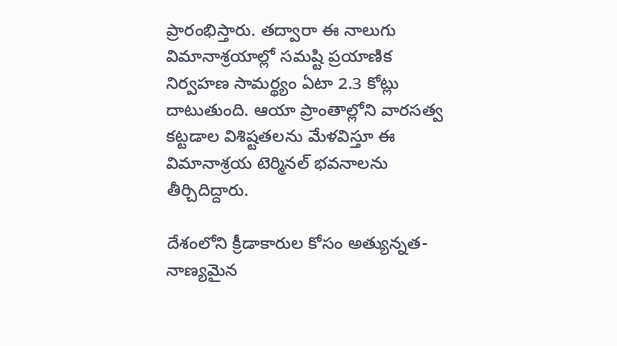ప్రారంభిస్తారు. తద్వారా ఈ నాలుగు విమానాశ్రయాల్లో సమష్టి ప్రయాణిక నిర్వహణ సామర్థ్యం ఏటా 2.3 కోట్లు దాటుతుంది. ఆయా ప్రాంతాల్లోని వారసత్వ కట్టడాల విశిష్టతలను మేళవిస్తూ ఈ విమానాశ్రయ టెర్మినల్ భవనాలను తీర్చిదిద్దారు.

దేశంలోని క్రీడాకారుల కోసం అత్యున్నత-నాణ్యమైన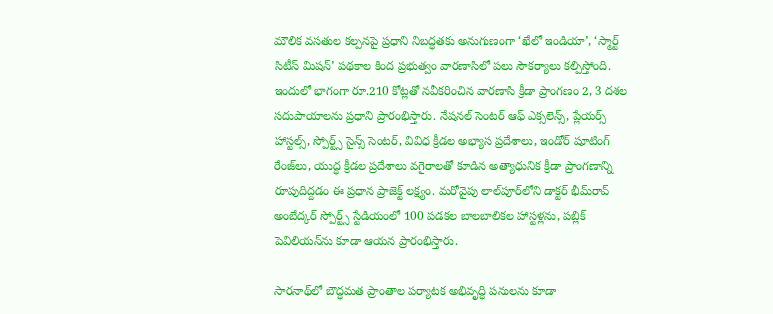మౌలిక వసతుల కల్పనపై ప్రధాని నిబద్ధతకు అనుగుణంగా ‘ఖేలో ఇండియా’, ‘స్మార్ట్ సిటీస్ మిషన్’ పథకాల కింద ప్రభుత్వం వారణాసిలో పలు సౌకర్యాలు కల్పిస్తోంది. ఇందులో భాగంగా రూ.210 కోట్లతో నవీకరించిన వారణాసి క్రీడా ప్రాంగణం 2, 3 దశల సదుపాయాలను ప్రధాని ప్రారంభిస్తారు. నేషనల్ సెంటర్ ఆఫ్ ఎక్సలెన్స్, ప్లేయర్స్ హాస్టల్స్, స్పోర్ట్స్ సైన్స్ సెంటర్, వివిధ క్రీడల అభ్యాస ప్రదేశాలు, ఇండోర్ షూటింగ్ రేంజ్‌లు, యుద్ధ క్రీడల ప్రదేశాలు వగైరాలతో కూడిన అత్యాధునిక క్రీడా ప్రాంగణాన్ని రూపుదిద్దడం ఈ ప్రధాన ప్రాజెక్ట్ లక్ష్యం. మరోవైపు లాల్‌పూర్‌లోని డాక్టర్ భీమ్‌రావ్ అంబేద్కర్ స్పోర్ట్స్ స్టేడియంలో 100 పడకల బాలబాలికల హాస్టళ్లను, పబ్లిక్ పెవిలియన్‌ను కూడా ఆయన ప్రారంభిస్తారు.

సారనాథ్‌లో బౌద్ధమత ప్రాంతాల పర్యాటక అభివృద్ధి పనులను కూడా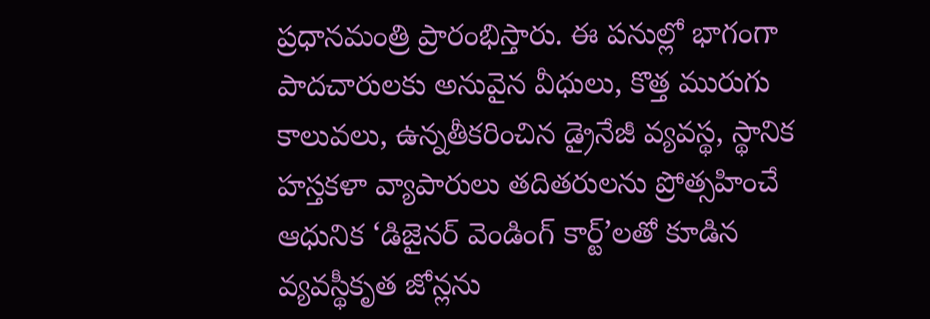ప్రధానమంత్రి ప్రారంభిస్తారు. ఈ పనుల్లో భాగంగా పాదచారులకు అనువైన వీధులు, కొత్త మురుగు కాలువలు, ఉన్నతీకరించిన డ్రైనేజీ వ్యవస్థ, స్థానిక హస్తకళా వ్యాపారులు తదితరులను ప్రోత్సహించే ఆధునిక ‘డిజైనర్ వెండింగ్ కార్ట్‌’లతో కూడిన వ్యవస్థీకృత జోన్లను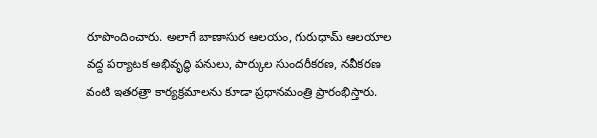రూపొందించారు. అలాగే బాణాసుర ఆలయం, గురుధామ్ ఆలయాల వద్ద పర్యాటక అభివృద్ధి పనులు, పార్కుల సుందరీకరణ, నవీకరణ వంటి ఇతరత్రా కార్యక్రమాలను కూడా ప్రధానమంత్రి ప్రారంభిస్తారు.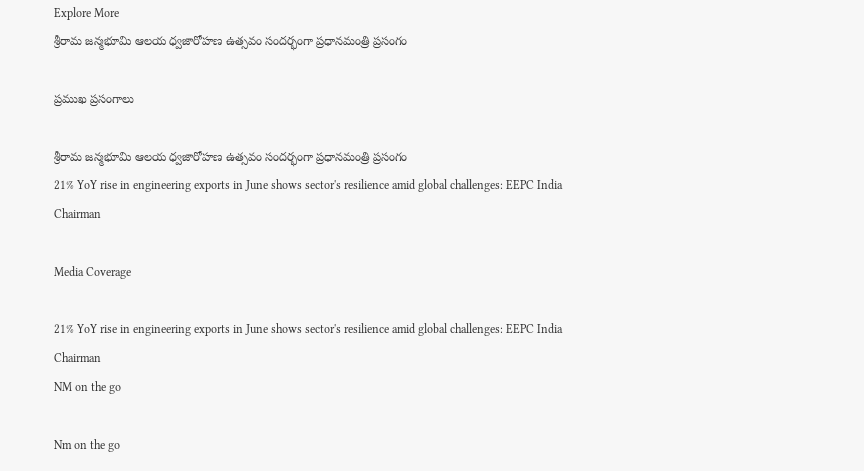Explore More
శ్రీరామ జన్మభూమి ఆలయ ధ్వజారోహణ ఉత్సవం సందర్భంగా ప్రధానమంత్రి ప్రసంగం

ప్రముఖ ప్రసంగాలు

శ్రీరామ జన్మభూమి ఆలయ ధ్వజారోహణ ఉత్సవం సందర్భంగా ప్రధానమంత్రి ప్రసంగం
21% YoY rise in engineering exports in June shows sector's resilience amid global challenges: EEPC India Chairman

Media Coverage

21% YoY rise in engineering exports in June shows sector's resilience amid global challenges: EEPC India Chairman
NM on the go

Nm on the go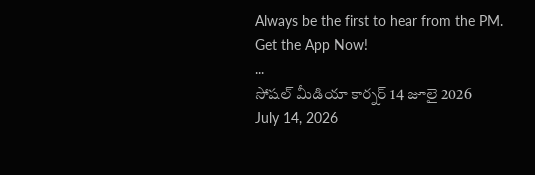Always be the first to hear from the PM. Get the App Now!
...
సోషల్ మీడియా కార్నర్ 14 జూలై 2026
July 14, 2026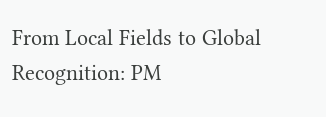From Local Fields to Global Recognition: PM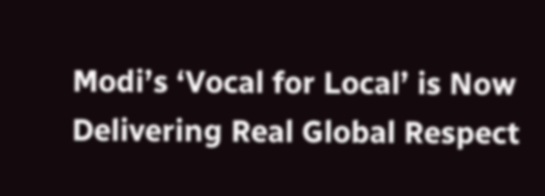Modi’s ‘Vocal for Local’ is Now Delivering Real Global Respect